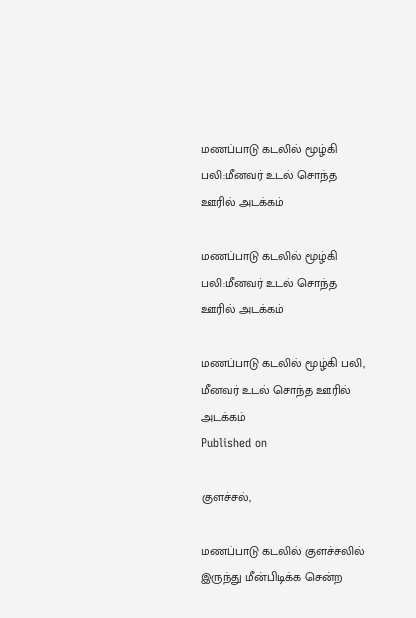மணப்பாடு கடலில் மூழ்கி பலி:மீனவர் உடல் சொந்த ஊரில் அடக்கம்

மணப்பாடு கடலில் மூழ்கி பலி:மீனவர் உடல் சொந்த ஊரில் அடக்கம்

மணப்பாடு கடலில் மூழ்கி பலி, மீனவர் உடல் சொந்த ஊரில் அடக்கம்
Published on

குளச்சல்,

மணப்பாடு கடலில் குளச்சலில் இருந்து மீன்பிடிக்க சென்ற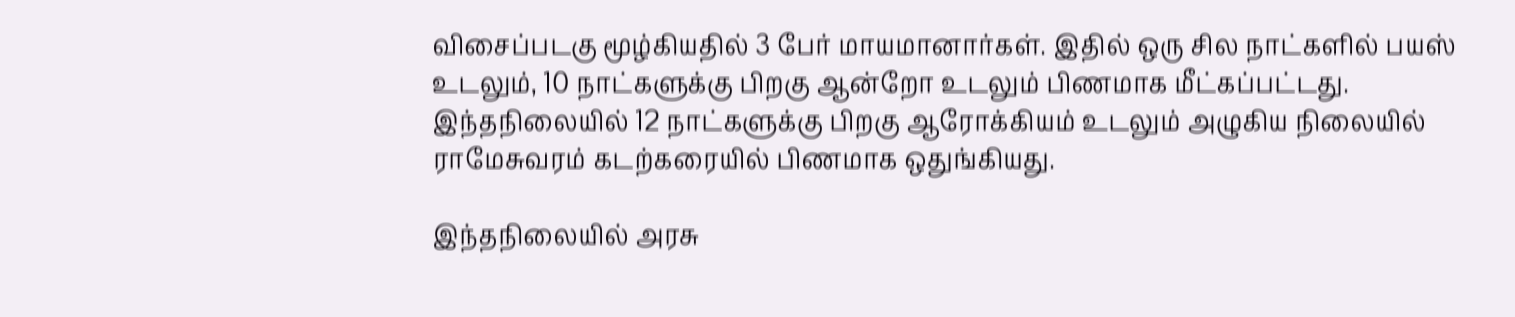விசைப்படகு மூழ்கியதில் 3 பேர் மாயமானார்கள். இதில் ஒரு சில நாட்களில் பயஸ் உடலும், 10 நாட்களுக்கு பிறகு ஆன்றோ உடலும் பிணமாக மீட்கப்பட்டது. இந்தநிலையில் 12 நாட்களுக்கு பிறகு ஆரோக்கியம் உடலும் அழுகிய நிலையில் ராமேசுவரம் கடற்கரையில் பிணமாக ஒதுங்கியது.

இந்தநிலையில் அரசு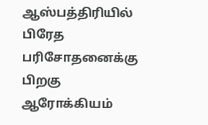ஆஸ்பத்திரியில் பிரேத பரிசோதனைக்கு பிறகு ஆரோக்கியம்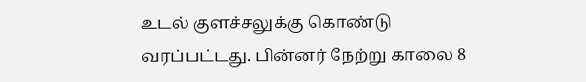உடல் குளச்சலுக்கு கொண்டு வரப்பட்டது. பின்னர் நேற்று காலை 8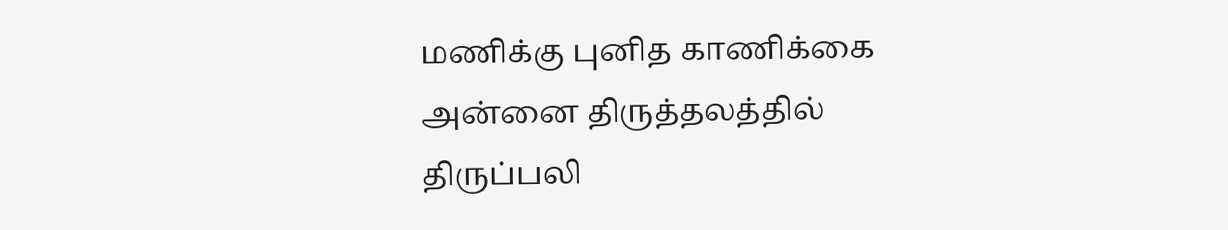மணிக்கு புனித காணிக்கை அன்னை திருத்தலத்தில் திருப்பலி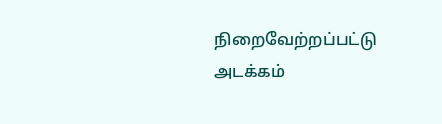நிறைவேற்றப்பட்டு அடக்கம்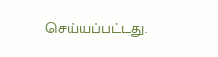செய்யப்பட்டது.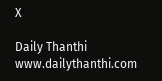X

Daily Thanthi
www.dailythanthi.com